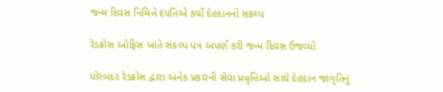જન્મ દિવસ નિમિત્તે દંપતિએ કર્યો દેહદાનનો સંકલ્પ

રેડક્રોસ ઓફિસ ખાતે સંકલ્પ પત્ર અપર્ણ કરી જન્મ દિવસ ઉજવ્યો

પોરબંદર રેડક્રોસ દ્વારા અનેક પ્રકારની સેવા પ્રવૃત્તિઓ સાથે દેહદાન જાગૃતિનું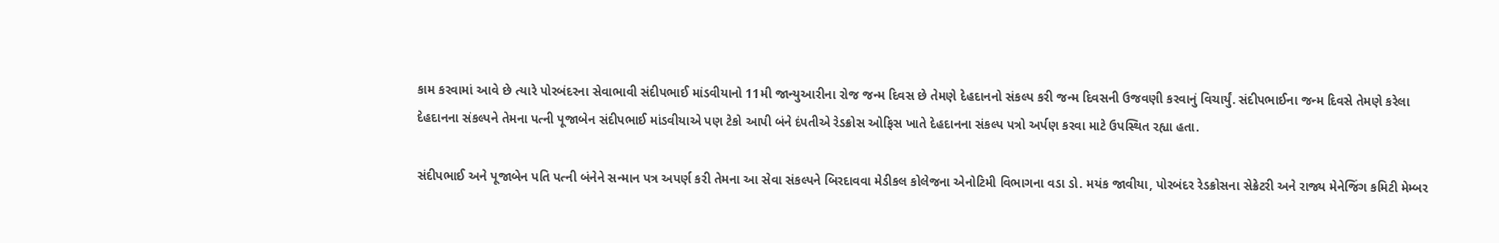કામ કરવામાં આવે છે ત્યારે પોરબંદરના સેવાભાવી સંદીપભાઈ માંડવીયાનો 11મી જાન્યુઆરીના રોજ જન્મ દિવસ છે તેમણે દેહદાનનો સંકલ્પ કરી જન્મ દિવસની ઉજવણી કરવાનું વિચાર્યું. સંદીપભાઈના જન્મ દિવસે તેમણે કરેલા દેહદાનના સંકલ્પને તેમના પત્ની પૂજાબેન સંદીપભાઈ માંડવીયાએ પણ ટેકો આપી બંને દંપતીએ રેડક્રોસ ઓફિસ ખાતે દેહદાનના સંકલ્પ પત્રો અર્પણ કરવા માટે ઉપસ્થિત રહ્યા હતા.

સંદીપભાઈ અને પૂજાબેન પતિ પત્ની બંનેને સન્માન પત્ર અપર્ણ કરી તેમના આ સેવા સંકલ્પને બિરદાવવા મેડીકલ કોલેજના એનોટિમી વિભાગના વડા ડો. મયંક જાવીયા, પોરબંદર રેડક્રોસના સેક્રેટરી અને રાજ્ય મેનેજિંગ કમિટી મેમ્બર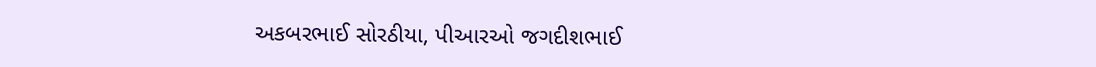અકબરભાઈ સોરઠીયા, પીઆરઓ જગદીશભાઈ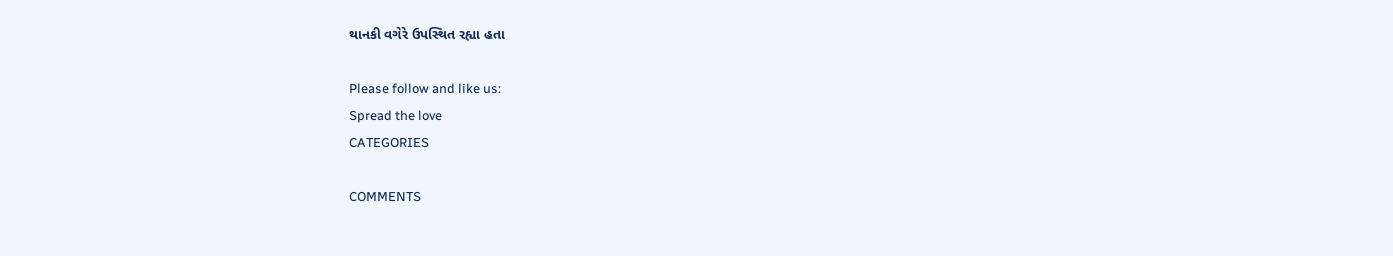થાનકી વગેરે ઉપસ્થિત રહ્યા હતા

Please follow and like us:
Spread the love
CATEGORIES

COMMENTS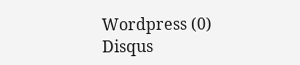Wordpress (0)
Disqus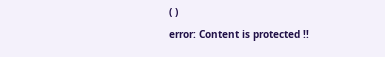( )
error: Content is protected !!